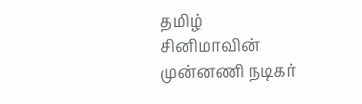தமிழ் சினிமாவின் முன்னணி நடிகர்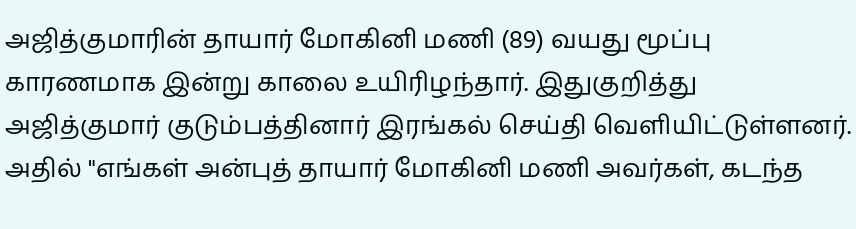அஜித்குமாரின் தாயார் மோகினி மணி (89) வயது மூப்பு காரணமாக இன்று காலை உயிரிழந்தார். இதுகுறித்து அஜித்குமார் குடும்பத்தினார் இரங்கல் செய்தி வெளியிட்டுள்ளனர். அதில் "எங்கள் அன்புத் தாயார் மோகினி மணி அவர்கள், கடந்த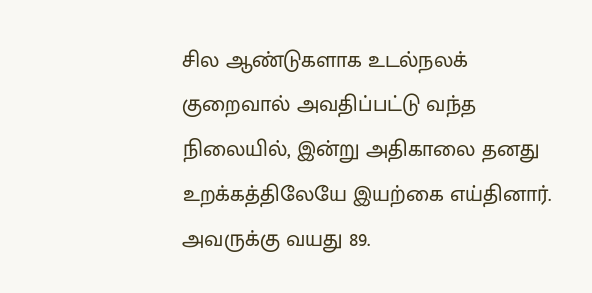சில ஆண்டுகளாக உடல்நலக் குறைவால் அவதிப்பட்டு வந்த நிலையில், இன்று அதிகாலை தனது உறக்கத்திலேயே இயற்கை எய்தினார். அவருக்கு வயது 89.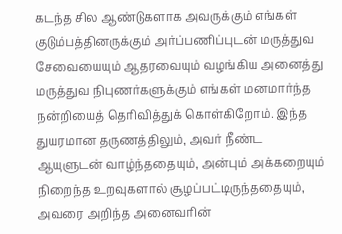கடந்த சில ஆண்டுகளாக அவருக்கும் எங்கள் குடும்பத்தினருக்கும் அர்ப்பணிப்புடன் மருத்துவ சேவையையும் ஆதரவையும் வழங்கிய அனைத்து மருத்துவ நிபுணர்களுக்கும் எங்கள் மனமார்ந்த நன்றியைத் தெரிவித்துக் கொள்கிறோம். இந்த துயரமான தருணத்திலும், அவர் நீண்ட ஆயுளுடன் வாழ்ந்ததையும், அன்பும் அக்கறையும் நிறைந்த உறவுகளால் சூழப்பட்டிருந்ததையும், அவரை அறிந்த அனைவரின்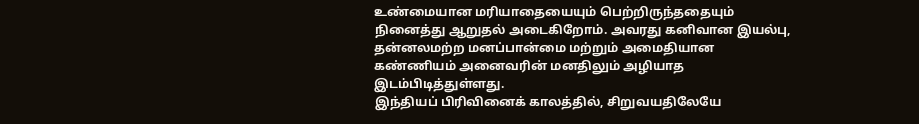உண்மையான மரியாதையையும் பெற்றிருந்ததையும் நினைத்து ஆறுதல் அடைகிறோம். அவரது கனிவான இயல்பு, தன்னலமற்ற மனப்பான்மை மற்றும் அமைதியான கண்ணியம் அனைவரின் மனதிலும் அழியாத இடம்பிடித்துள்ளது.
இந்தியப் பிரிவினைக் காலத்தில், சிறுவயதிலேயே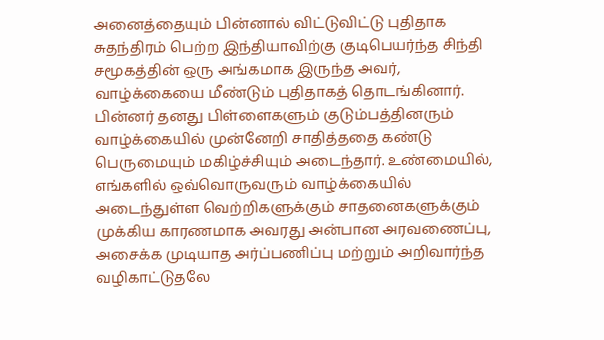அனைத்தையும் பின்னால் விட்டுவிட்டு புதிதாக சுதந்திரம் பெற்ற இந்தியாவிற்கு குடிபெயர்ந்த சிந்தி சமூகத்தின் ஒரு அங்கமாக இருந்த அவர், வாழ்க்கையை மீண்டும் புதிதாகத் தொடங்கினார். பின்னர் தனது பிள்ளைகளும் குடும்பத்தினரும் வாழ்க்கையில் முன்னேறி சாதித்ததை கண்டு பெருமையும் மகிழ்ச்சியும் அடைந்தார். உண்மையில், எங்களில் ஒவ்வொருவரும் வாழ்க்கையில் அடைந்துள்ள வெற்றிகளுக்கும் சாதனைகளுக்கும் முக்கிய காரணமாக அவரது அன்பான அரவணைப்பு, அசைக்க முடியாத அர்ப்பணிப்பு மற்றும் அறிவார்ந்த வழிகாட்டுதலே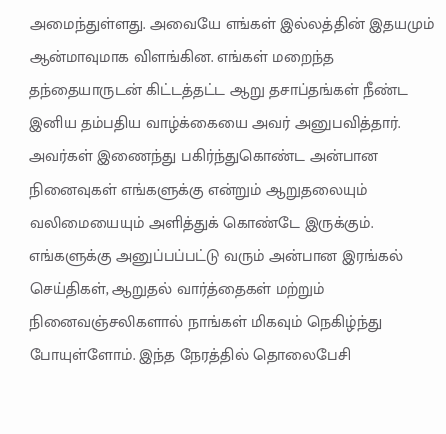அமைந்துள்ளது. அவையே எங்கள் இல்லத்தின் இதயமும் ஆன்மாவுமாக விளங்கின. எங்கள் மறைந்த தந்தையாருடன் கிட்டத்தட்ட ஆறு தசாப்தங்கள் நீண்ட இனிய தம்பதிய வாழ்க்கையை அவர் அனுபவித்தார். அவர்கள் இணைந்து பகிர்ந்துகொண்ட அன்பான நினைவுகள் எங்களுக்கு என்றும் ஆறுதலையும் வலிமையையும் அளித்துக் கொண்டே இருக்கும். எங்களுக்கு அனுப்பப்பட்டு வரும் அன்பான இரங்கல் செய்திகள், ஆறுதல் வார்த்தைகள் மற்றும் நினைவஞ்சலிகளால் நாங்கள் மிகவும் நெகிழ்ந்து போயுள்ளோம். இந்த நேரத்தில் தொலைபேசி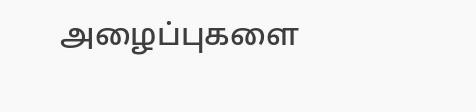அழைப்புகளை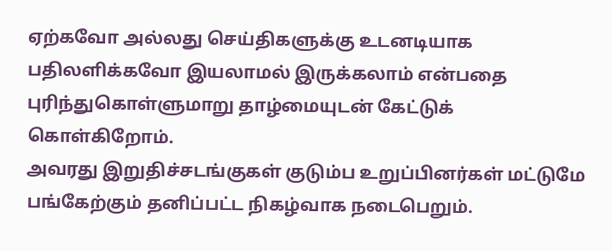ஏற்கவோ அல்லது செய்திகளுக்கு உடனடியாக பதிலளிக்கவோ இயலாமல் இருக்கலாம் என்பதை புரிந்துகொள்ளுமாறு தாழ்மையுடன் கேட்டுக் கொள்கிறோம்.
அவரது இறுதிச்சடங்குகள் குடும்ப உறுப்பினர்கள் மட்டுமே பங்கேற்கும் தனிப்பட்ட நிகழ்வாக நடைபெறும்.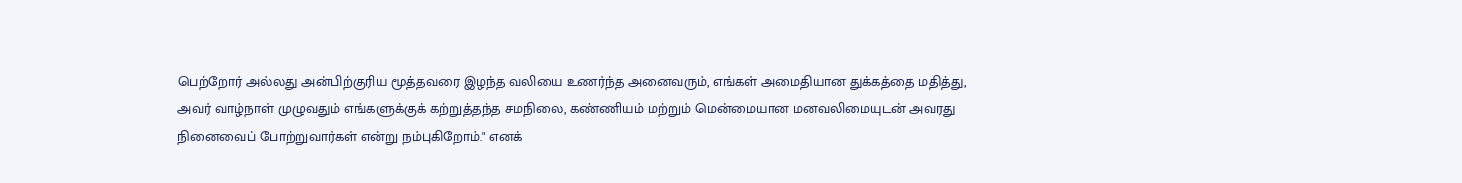பெற்றோர் அல்லது அன்பிற்குரிய மூத்தவரை இழந்த வலியை உணர்ந்த அனைவரும், எங்கள் அமைதியான துக்கத்தை மதித்து, அவர் வாழ்நாள் முழுவதும் எங்களுக்குக் கற்றுத்தந்த சமநிலை, கண்ணியம் மற்றும் மென்மையான மனவலிமையுடன் அவரது நினைவைப் போற்றுவார்கள் என்று நம்புகிறோம்." எனக்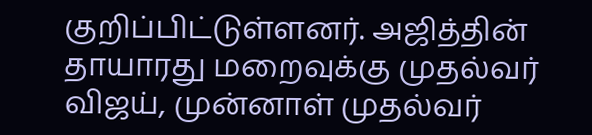குறிப்பிட்டுள்ளனர். அஜித்தின் தாயாரது மறைவுக்கு முதல்வர் விஜய், முன்னாள் முதல்வர்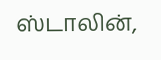ஸ்டாலின்,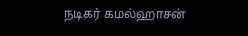நடிகர் கமல்ஹாசன்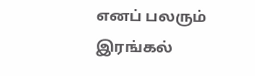எனப் பலரும் இரங்கல்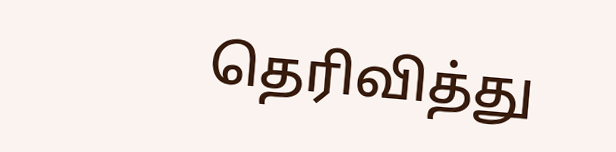தெரிவித்து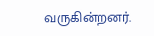வருகின்றனர்.